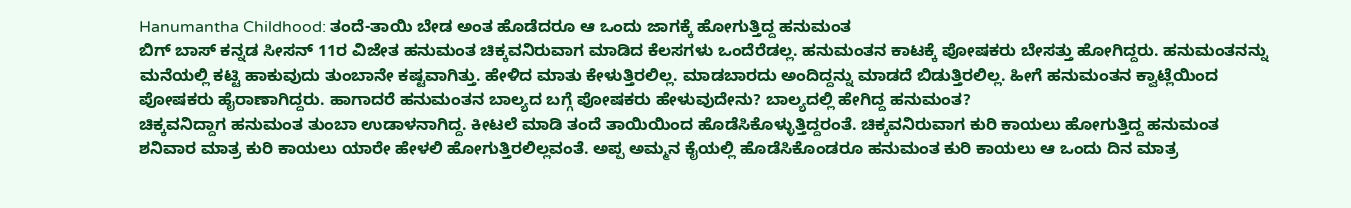Hanumantha Childhood: ತಂದೆ-ತಾಯಿ ಬೇಡ ಅಂತ ಹೊಡೆದರೂ ಆ ಒಂದು ಜಾಗಕ್ಕೆ ಹೋಗುತ್ತಿದ್ದ ಹನುಮಂತ
ಬಿಗ್ ಬಾಸ್ ಕನ್ನಡ ಸೀಸನ್ 11ರ ವಿಜೇತ ಹನುಮಂತ ಚಿಕ್ಕವನಿರುವಾಗ ಮಾಡಿದ ಕೆಲಸಗಳು ಒಂದೆರೆಡಲ್ಲ. ಹನುಮಂತನ ಕಾಟಕ್ಕೆ ಪೋಷಕರು ಬೇಸತ್ತು ಹೋಗಿದ್ದರು. ಹನುಮಂತನನ್ನು ಮನೆಯಲ್ಲಿ ಕಟ್ಟಿ ಹಾಕುವುದು ತುಂಬಾನೇ ಕಷ್ಟವಾಗಿತ್ತು. ಹೇಳಿದ ಮಾತು ಕೇಳುತ್ತಿರಲಿಲ್ಲ. ಮಾಡಬಾರದು ಅಂದಿದ್ದನ್ನು ಮಾಡದೆ ಬಿಡುತ್ತಿರಲಿಲ್ಲ. ಹೀಗೆ ಹನುಮಂತನ ಕ್ವಾಟ್ಲೆಯಿಂದ ಪೋಷಕರು ಹೈರಾಣಾಗಿದ್ದರು. ಹಾಗಾದರೆ ಹನುಮಂತನ ಬಾಲ್ಯದ ಬಗ್ಗೆ ಪೋಷಕರು ಹೇಳುವುದೇನು? ಬಾಲ್ಯದಲ್ಲಿ ಹೇಗಿದ್ದ ಹನುಮಂತ?
ಚಿಕ್ಕವನಿದ್ದಾಗ ಹನುಮಂತ ತುಂಬಾ ಉಡಾಳನಾಗಿದ್ದ. ಕೀಟಲೆ ಮಾಡಿ ತಂದೆ ತಾಯಿಯಿಂದ ಹೊಡೆಸಿಕೊಳ್ಳುತ್ತಿದ್ದರಂತೆ. ಚಿಕ್ಕವನಿರುವಾಗ ಕುರಿ ಕಾಯಲು ಹೋಗುತ್ತಿದ್ದ ಹನುಮಂತ ಶನಿವಾರ ಮಾತ್ರ ಕುರಿ ಕಾಯಲು ಯಾರೇ ಹೇಳಲಿ ಹೋಗುತ್ತಿರಲಿಲ್ಲವಂತೆ. ಅಪ್ಪ ಅಮ್ಮನ ಕೈಯಲ್ಲಿ ಹೊಡೆಸಿಕೊಂಡರೂ ಹನುಮಂತ ಕುರಿ ಕಾಯಲು ಆ ಒಂದು ದಿನ ಮಾತ್ರ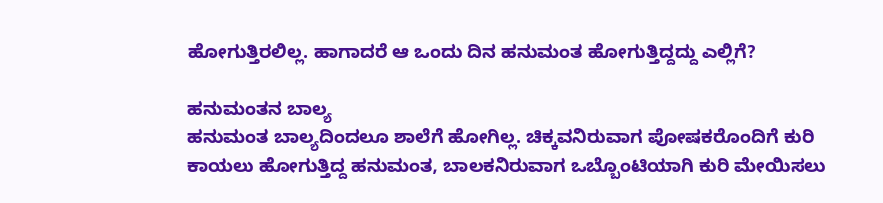ಹೋಗುತ್ತಿರಲಿಲ್ಲ. ಹಾಗಾದರೆ ಆ ಒಂದು ದಿನ ಹನುಮಂತ ಹೋಗುತ್ತಿದ್ದದ್ದು ಎಲ್ಲಿಗೆ?

ಹನುಮಂತನ ಬಾಲ್ಯ
ಹನುಮಂತ ಬಾಲ್ಯದಿಂದಲೂ ಶಾಲೆಗೆ ಹೋಗಿಲ್ಲ. ಚಿಕ್ಕವನಿರುವಾಗ ಪೋಷಕರೊಂದಿಗೆ ಕುರಿ ಕಾಯಲು ಹೋಗುತ್ತಿದ್ದ ಹನುಮಂತ, ಬಾಲಕನಿರುವಾಗ ಒಬ್ಬೊಂಟಿಯಾಗಿ ಕುರಿ ಮೇಯಿಸಲು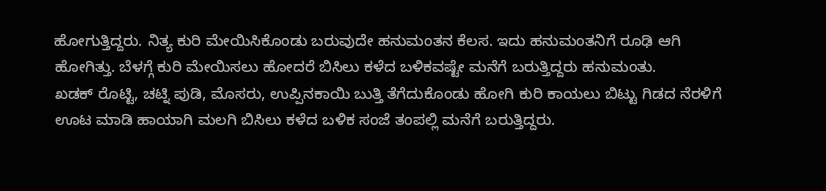ಹೋಗುತ್ತಿದ್ದರು. ನಿತ್ಯ ಕುರಿ ಮೇಯಿಸಿಕೊಂಡು ಬರುವುದೇ ಹನುಮಂತನ ಕೆಲಸ. ಇದು ಹನುಮಂತನಿಗೆ ರೂಢಿ ಆಗಿ ಹೋಗಿತ್ತು. ಬೆಳಗ್ಗೆ ಕುರಿ ಮೇಯಿಸಲು ಹೋದರೆ ಬಿಸಿಲು ಕಳೆದ ಬಳಿಕವಷ್ಟೇ ಮನೆಗೆ ಬರುತ್ತಿದ್ದರು ಹನುಮಂತು.
ಖಡಕ್ ರೊಟ್ಟಿ, ಚಟ್ನಿ ಪುಡಿ, ಮೊಸರು, ಉಪ್ಪಿನಕಾಯಿ ಬುತ್ತಿ ತೆಗೆದುಕೊಂಡು ಹೋಗಿ ಕುರಿ ಕಾಯಲು ಬಿಟ್ಟು ಗಿಡದ ನೆರಳಿಗೆ ಊಟ ಮಾಡಿ ಹಾಯಾಗಿ ಮಲಗಿ ಬಿಸಿಲು ಕಳೆದ ಬಳಿಕ ಸಂಜೆ ತಂಪಲ್ಲಿ ಮನೆಗೆ ಬರುತ್ತಿದ್ದರು.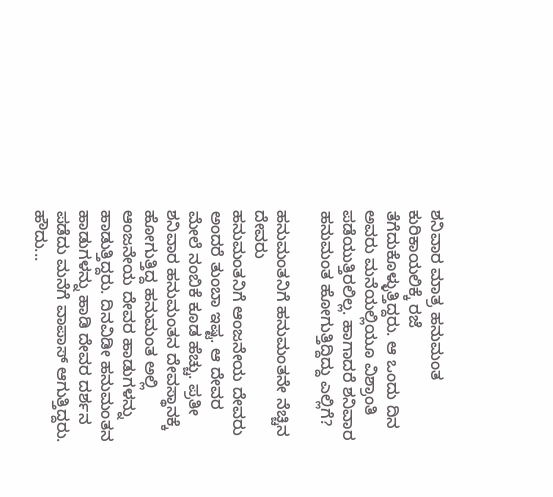ಶನಿವಾರ ಮಾತ್ರ ಹನುಮಂತ ಕುರಿಕಾಯಲಿಕ್ಕೆ ರಜೆ ತೆಗೆದುಕೊಳ್ಳುತ್ತಿದ್ದರು. ಆ ಒಂದು ದಿನ ಅವರು ಮನೆಯಲ್ಲಿಯೂ ವಿಶ್ರಾಂತಿ ಪಡೆಯುತ್ತಿರಲಿಲ್ಲ. ಹಾಗಾದರೆ ಶನಿವಾರ ಹನುಮಂತ ಹೋಗುತ್ತಿದ್ದಿದ್ದು ಎಲ್ಲಿಗೆ?

ಹನುಮಂತನಿಗೆ ಹನುಮಂತನೇ ನೆಚ್ಚಿನ ದೇವರು
ಹನುಮಂತನಿಗೆ ಆಂಜನೇಯ ದೇವರು ಅಂದರೆ ತುಂಬಾ ಇಷ್ಟ. ಆ ದೇವರ ಮೇಲೆ ನಂಬಿಕೆ ಕೂಡ ಹೆಚ್ಚು. ಪ್ರತೀ ಶನಿವಾರ ಹನುಮಂತನ ದೇವಸ್ಥಾನಕ್ಕೆ ಹೋಗುತ್ತಿದ್ದ ಹನುಮಂತ ಅಲ್ಲಿ ಆಂಜನೇಯ ದೇವರ ಹಾಡುಗಳನ್ನು ಹಾಡುತ್ತಿದ್ದರು. ದಿನವಿಡೀ ಹನುಮಂತನ ಹಾಡುಗಳನ್ನು ಹಾಡಿ ದೇವರ ದರ್ಶನ ಪಡೆದು ಮನೆಗೆ ವಾಪಾಸ್ ಆಗುತ್ತಿದ್ದರು.
ಹೌದು...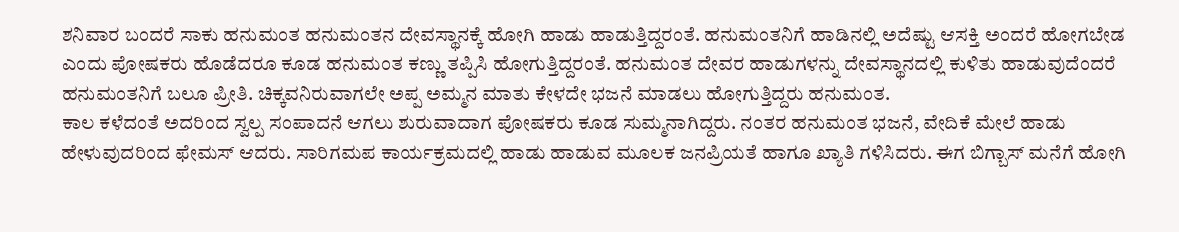ಶನಿವಾರ ಬಂದರೆ ಸಾಕು ಹನುಮಂತ ಹನುಮಂತನ ದೇವಸ್ಥಾನಕ್ಕೆ ಹೋಗಿ ಹಾಡು ಹಾಡುತ್ತಿದ್ದರಂತೆ. ಹನುಮಂತನಿಗೆ ಹಾಡಿನಲ್ಲಿ ಅದೆಷ್ಟು ಆಸಕ್ತಿ ಅಂದರೆ ಹೋಗಬೇಡ ಎಂದು ಪೋಷಕರು ಹೊಡೆದರೂ ಕೂಡ ಹನುಮಂತ ಕಣ್ಣು ತಪ್ಪಿಸಿ ಹೋಗುತ್ತಿದ್ದರಂತೆ. ಹನುಮಂತ ದೇವರ ಹಾಡುಗಳನ್ನು ದೇವಸ್ಥಾನದಲ್ಲಿ ಕುಳಿತು ಹಾಡುವುದೆಂದರೆ ಹನುಮಂತನಿಗೆ ಬಲೂ ಪ್ರೀತಿ. ಚಿಕ್ಕವನಿರುವಾಗಲೇ ಅಪ್ಪ ಅಮ್ಮನ ಮಾತು ಕೇಳದೇ ಭಜನೆ ಮಾಡಲು ಹೋಗುತ್ತಿದ್ದರು ಹನುಮಂತ.
ಕಾಲ ಕಳೆದಂತೆ ಅದರಿಂದ ಸ್ವಲ್ಪ ಸಂಪಾದನೆ ಆಗಲು ಶುರುವಾದಾಗ ಪೋಷಕರು ಕೂಡ ಸುಮ್ಮನಾಗಿದ್ದರು. ನಂತರ ಹನುಮಂತ ಭಜನೆ, ವೇದಿಕೆ ಮೇಲೆ ಹಾಡು ಹೇಳುವುದರಿಂದ ಫೇಮಸ್ ಆದರು. ಸಾರಿಗಮಪ ಕಾರ್ಯಕ್ರಮದಲ್ಲಿ ಹಾಡು ಹಾಡುವ ಮೂಲಕ ಜನಪ್ರಿಯತೆ ಹಾಗೂ ಖ್ಯಾತಿ ಗಳಿಸಿದರು. ಈಗ ಬಿಗ್ಬಾಸ್ ಮನೆಗೆ ಹೋಗಿ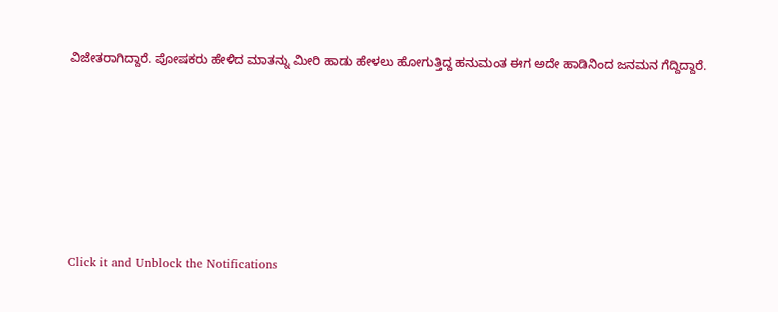ವಿಜೇತರಾಗಿದ್ದಾರೆ. ಪೋಷಕರು ಹೇಳಿದ ಮಾತನ್ನು ಮೀರಿ ಹಾಡು ಹೇಳಲು ಹೋಗುತ್ತಿದ್ದ ಹನುಮಂತ ಈಗ ಅದೇ ಹಾಡಿನಿಂದ ಜನಮನ ಗೆದ್ದಿದ್ದಾರೆ.











Click it and Unblock the Notifications